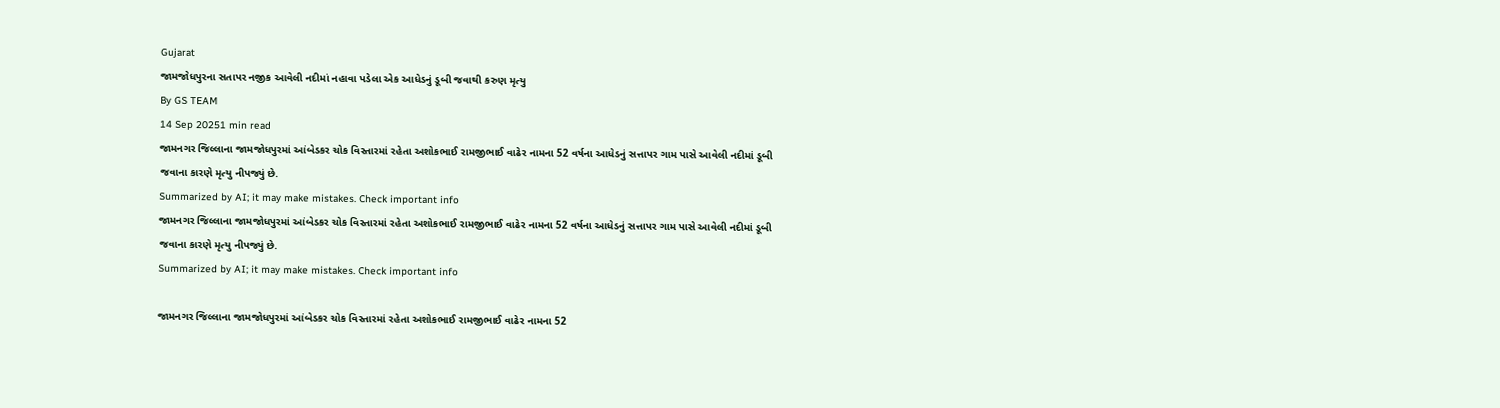Gujarat
જામજોધપુરના સતાપર નજીક આવેલી નદીમાં નહાવા પડેલા એક આધેડનું ડૂબી જવાથી કરુણ મૃત્યુ
By GS TEAM
14 Sep 20251 min read
જામનગર જિલ્લાના જામજોધપુરમાં આંબેડકર ચોક વિસ્તારમાં રહેતા અશોકભાઈ રામજીભાઈ વાઢેર નામના 52 વર્ષના આધેડનું સત્તાપર ગામ પાસે આવેલી નદીમાં ડૂબી જવાના કારણે મૃત્યુ નીપજ્યું છે.
Summarized by AI; it may make mistakes. Check important info
જામનગર જિલ્લાના જામજોધપુરમાં આંબેડકર ચોક વિસ્તારમાં રહેતા અશોકભાઈ રામજીભાઈ વાઢેર નામના 52 વર્ષના આધેડનું સત્તાપર ગામ પાસે આવેલી નદીમાં ડૂબી જવાના કારણે મૃત્યુ નીપજ્યું છે.
Summarized by AI; it may make mistakes. Check important info

જામનગર જિલ્લાના જામજોધપુરમાં આંબેડકર ચોક વિસ્તારમાં રહેતા અશોકભાઈ રામજીભાઈ વાઢેર નામના 52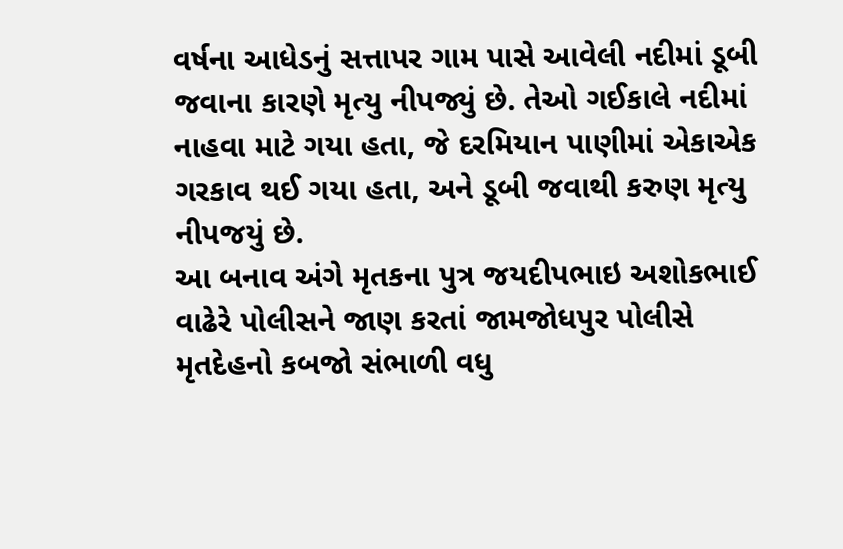વર્ષના આધેડનું સત્તાપર ગામ પાસે આવેલી નદીમાં ડૂબી જવાના કારણે મૃત્યુ નીપજ્યું છે. તેઓ ગઈકાલે નદીમાં નાહવા માટે ગયા હતા, જે દરમિયાન પાણીમાં એકાએક ગરકાવ થઈ ગયા હતા, અને ડૂબી જવાથી કરુણ મૃત્યુ નીપજયું છે.
આ બનાવ અંગે મૃતકના પુત્ર જયદીપભાઇ અશોકભાઈ વાઢેરે પોલીસને જાણ કરતાં જામજોધપુર પોલીસે મૃતદેહનો કબજો સંભાળી વધુ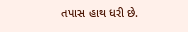તપાસ હાથ ધરી છે.